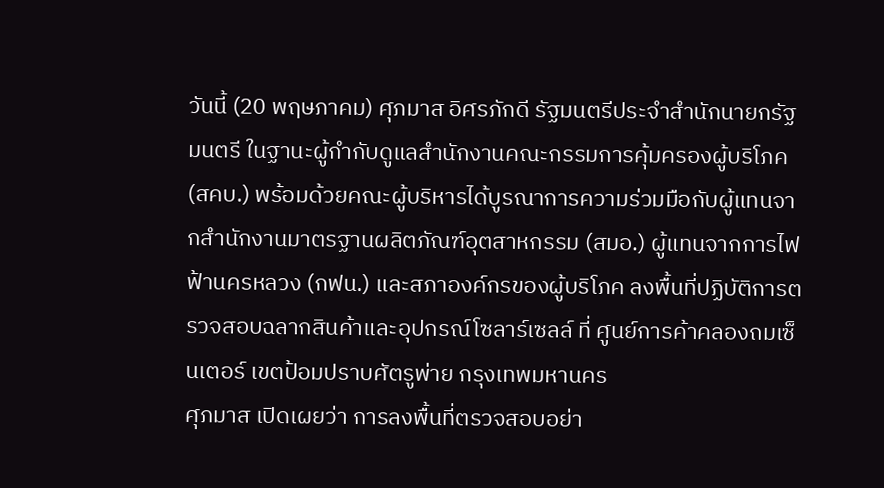วันนี้ (20 พฤษภาคม) ศุภมาส อิศรภักดี รัฐมนตรีประจำสำนักนายกรัฐมนตรี ในฐานะผู้กำกับดูแลสำนักงานคณะกรรมการคุ้มครองผู้บริโภค (สคบ.) พร้อมด้วยคณะผู้บริหารได้บูรณาการความร่วมมือกับผู้แทนจากสำนักงานมาตรฐานผลิตภัณฑ์อุตสาหกรรม (สมอ.) ผู้แทนจากการไฟฟ้านครหลวง (กฟน.) และสภาองค์กรของผู้บริโภค ลงพื้นที่ปฏิบัติการตรวจสอบฉลากสินค้าและอุปกรณ์โซลาร์เซลล์ ที่ ศูนย์การค้าคลองถมเซ็นเตอร์ เขตป้อมปราบศัตรูพ่าย กรุงเทพมหานคร
ศุภมาส เปิดเผยว่า การลงพื้นที่ตรวจสอบอย่า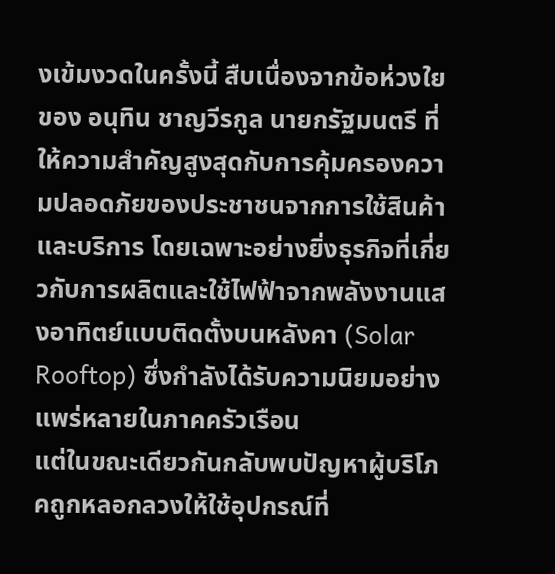งเข้มงวดในครั้งนี้ สืบเนื่องจากข้อห่วงใยของ อนุทิน ชาญวีรกูล นายกรัฐมนตรี ที่ให้ความสำคัญสูงสุดกับการคุ้มครองความปลอดภัยของประชาชนจากการใช้สินค้าและบริการ โดยเฉพาะอย่างยิ่งธุรกิจที่เกี่ยวกับการผลิตและใช้ไฟฟ้าจากพลังงานแสงอาทิตย์แบบติดตั้งบนหลังคา (Solar Rooftop) ซึ่งกำลังได้รับความนิยมอย่างแพร่หลายในภาคครัวเรือน
แต่ในขณะเดียวกันกลับพบปัญหาผู้บริโภคถูกหลอกลวงให้ใช้อุปกรณ์ที่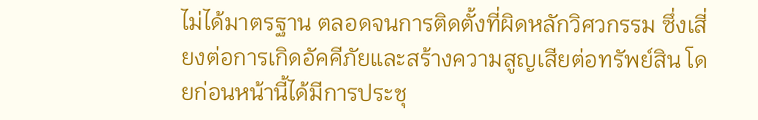ไม่ได้มาตรฐาน ตลอดจนการติดตั้งที่ผิดหลักวิศวกรรม ซึ่งเสี่ยงต่อการเกิดอัคคีภัยและสร้างความสูญเสียต่อทรัพย์สิน โดยก่อนหน้านี้ได้มีการประชุ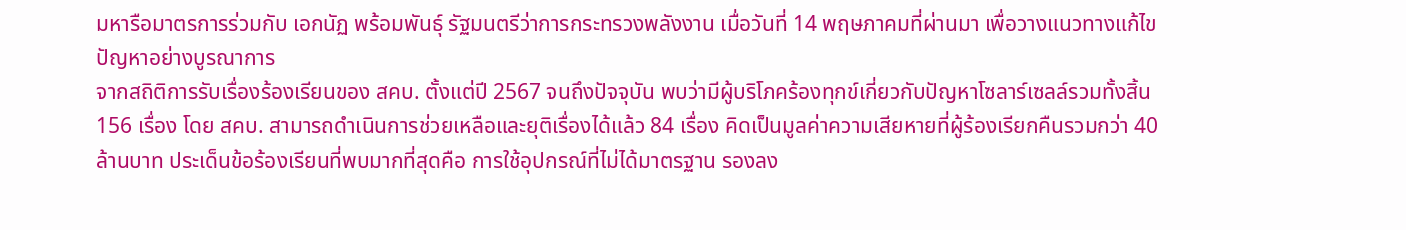มหารือมาตรการร่วมกับ เอกนัฏ พร้อมพันธุ์ รัฐมนตรีว่าการกระทรวงพลังงาน เมื่อวันที่ 14 พฤษภาคมที่ผ่านมา เพื่อวางแนวทางแก้ไขปัญหาอย่างบูรณาการ
จากสถิติการรับเรื่องร้องเรียนของ สคบ. ตั้งแต่ปี 2567 จนถึงปัจจุบัน พบว่ามีผู้บริโภคร้องทุกข์เกี่ยวกับปัญหาโซลาร์เซลล์รวมทั้งสิ้น 156 เรื่อง โดย สคบ. สามารถดำเนินการช่วยเหลือและยุติเรื่องได้แล้ว 84 เรื่อง คิดเป็นมูลค่าความเสียหายที่ผู้ร้องเรียกคืนรวมกว่า 40 ล้านบาท ประเด็นข้อร้องเรียนที่พบมากที่สุดคือ การใช้อุปกรณ์ที่ไม่ได้มาตรฐาน รองลง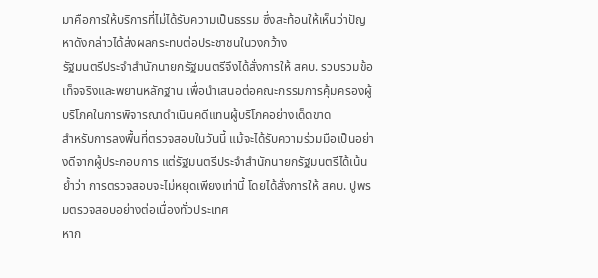มาคือการให้บริการที่ไม่ได้รับความเป็นธรรม ซึ่งสะท้อนให้เห็นว่าปัญหาดังกล่าวได้ส่งผลกระทบต่อประชาชนในวงกว้าง
รัฐมนตรีประจำสำนักนายกรัฐมนตรีจึงได้สั่งการให้ สคบ. รวบรวมข้อเท็จจริงและพยานหลักฐาน เพื่อนำเสนอต่อคณะกรรมการคุ้มครองผู้บริโภคในการพิจารณาดำเนินคดีแทนผู้บริโภคอย่างเด็ดขาด
สำหรับการลงพื้นที่ตรวจสอบในวันนี้ แม้จะได้รับความร่วมมือเป็นอย่างดีจากผู้ประกอบการ แต่รัฐมนตรีประจำสำนักนายกรัฐมนตรีได้เน้นย้ำว่า การตรวจสอบจะไม่หยุดเพียงเท่านี้ โดยได้สั่งการให้ สคบ. ปูพรมตรวจสอบอย่างต่อเนื่องทั่วประเทศ
หาก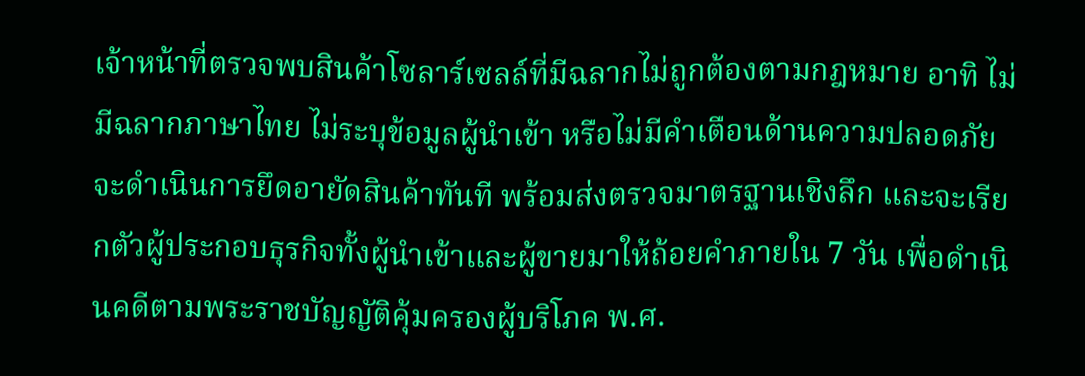เจ้าหน้าที่ตรวจพบสินค้าโซลาร์เซลล์ที่มีฉลากไม่ถูกต้องตามกฎหมาย อาทิ ไม่มีฉลากภาษาไทย ไม่ระบุข้อมูลผู้นำเข้า หรือไม่มีคำเตือนด้านความปลอดภัย จะดำเนินการยึดอายัดสินค้าทันที พร้อมส่งตรวจมาตรฐานเชิงลึก และจะเรียกตัวผู้ประกอบธุรกิจทั้งผู้นำเข้าและผู้ขายมาให้ถ้อยคำภายใน 7 วัน เพื่อดำเนินคดีตามพระราชบัญญัติคุ้มครองผู้บริโภค พ.ศ.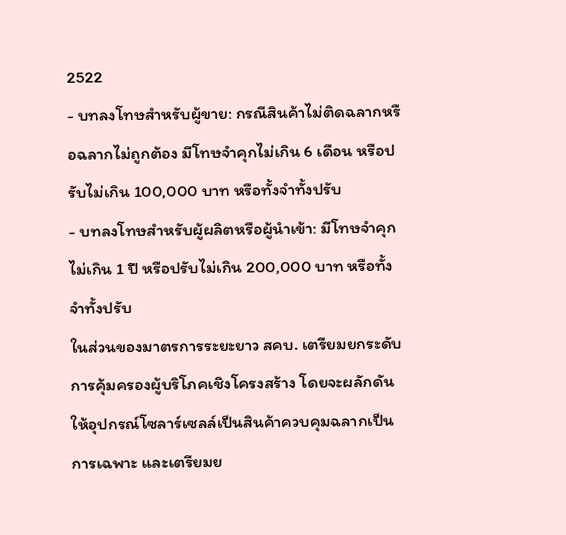2522
- บทลงโทษสำหรับผู้ขาย: กรณีสินค้าไม่ติดฉลากหรือฉลากไม่ถูกต้อง มีโทษจำคุกไม่เกิน 6 เดือน หรือปรับไม่เกิน 100,000 บาท หรือทั้งจำทั้งปรับ
- บทลงโทษสำหรับผู้ผลิตหรือผู้นำเข้า: มีโทษจำคุกไม่เกิน 1 ปี หรือปรับไม่เกิน 200,000 บาท หรือทั้งจำทั้งปรับ
ในส่วนของมาตรการระยะยาว สคบ. เตรียมยกระดับการคุ้มครองผู้บริโภคเชิงโครงสร้าง โดยจะผลักดันให้อุปกรณ์โซลาร์เซลล์เป็นสินค้าควบคุมฉลากเป็นการเฉพาะ และเตรียมย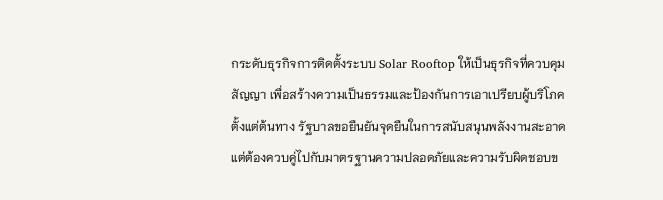กระดับธุรกิจการติดตั้งระบบ Solar Rooftop ให้เป็นธุรกิจที่ควบคุมสัญญา เพื่อสร้างความเป็นธรรมและป้องกันการเอาเปรียบผู้บริโภคตั้งแต่ต้นทาง รัฐบาลขอยืนยันจุดยืนในการสนับสนุนพลังงานสะอาด แต่ต้องควบคู่ไปกับมาตรฐานความปลอดภัยและความรับผิดชอบข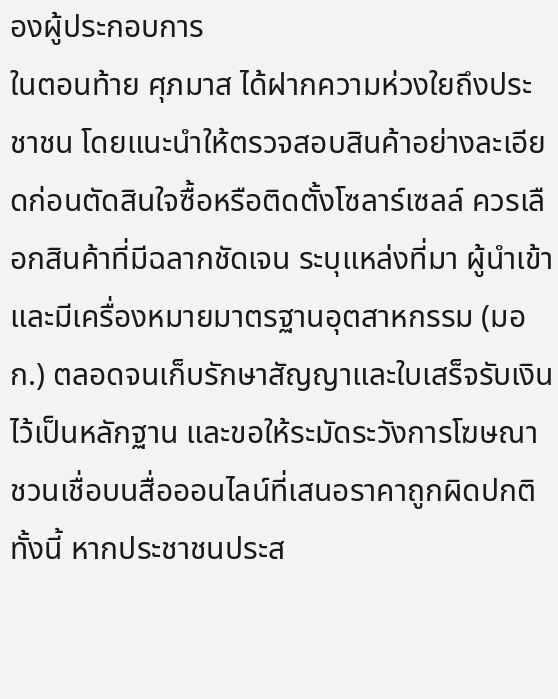องผู้ประกอบการ
ในตอนท้าย ศุภมาส ได้ฝากความห่วงใยถึงประชาชน โดยแนะนำให้ตรวจสอบสินค้าอย่างละเอียดก่อนตัดสินใจซื้อหรือติดตั้งโซลาร์เซลล์ ควรเลือกสินค้าที่มีฉลากชัดเจน ระบุแหล่งที่มา ผู้นำเข้า และมีเครื่องหมายมาตรฐานอุตสาหกรรม (มอก.) ตลอดจนเก็บรักษาสัญญาและใบเสร็จรับเงินไว้เป็นหลักฐาน และขอให้ระมัดระวังการโฆษณาชวนเชื่อบนสื่อออนไลน์ที่เสนอราคาถูกผิดปกติ
ทั้งนี้ หากประชาชนประส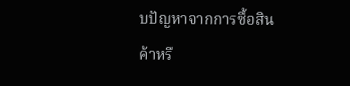บปัญหาจากการซื้อสินค้าหรื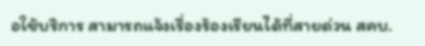อใช้บริการ สามารถแจ้งเรื่องร้องเรียนได้ที่สายด่วน สคบ.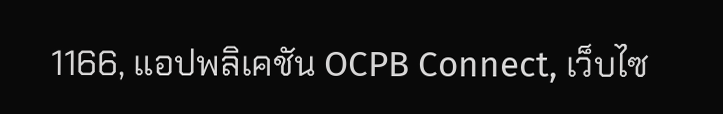1166, แอปพลิเคชัน OCPB Connect, เว็บไซ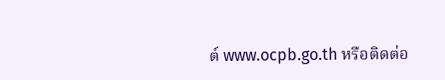ต์ www.ocpb.go.th หรือติดต่อ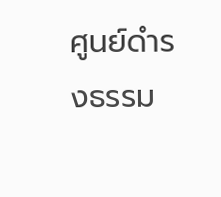ศูนย์ดำรงธรรม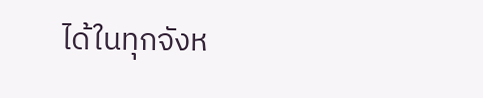ได้ในทุกจังห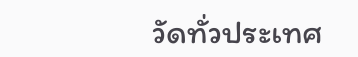วัดทั่วประเทศ